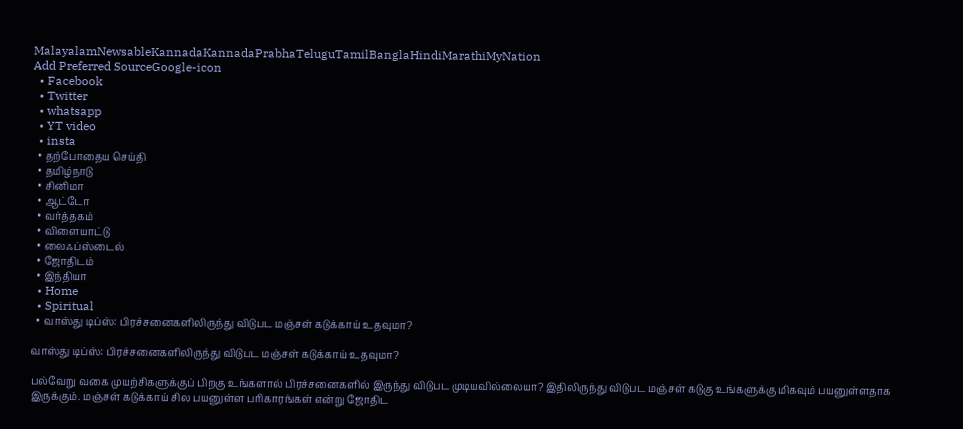MalayalamNewsableKannadaKannadaPrabhaTeluguTamilBanglaHindiMarathiMyNation
Add Preferred SourceGoogle-icon
  • Facebook
  • Twitter
  • whatsapp
  • YT video
  • insta
  • தற்போதைய செய்தி
  • தமிழ்நாடு
  • சினிமா
  • ஆட்டோ
  • வர்த்தகம்
  • விளையாட்டு
  • லைஃப்ஸ்டைல்
  • ஜோதிடம்
  • இந்தியா
  • Home
  • Spiritual
  • வாஸ்து டிப்ஸ்: பிரச்சனைகளிலிருந்து விடுபட மஞ்சள் கடுக்காய் உதவுமா?

வாஸ்து டிப்ஸ்: பிரச்சனைகளிலிருந்து விடுபட மஞ்சள் கடுக்காய் உதவுமா?

பல்வேறு வகை முயற்சிகளுக்குப் பிறகு உங்களால் பிரச்சனைகளில் இருந்து விடுபட முடியவில்லையா? இதிலிருந்து விடுபட மஞ்சள் கடுகு உங்களுக்கு மிகவும் பயனுள்ளதாக இருக்கும். மஞ்சள் கடுக்காய் சில பயனுள்ள பரிகாரங்கள் என்று ஜோதிட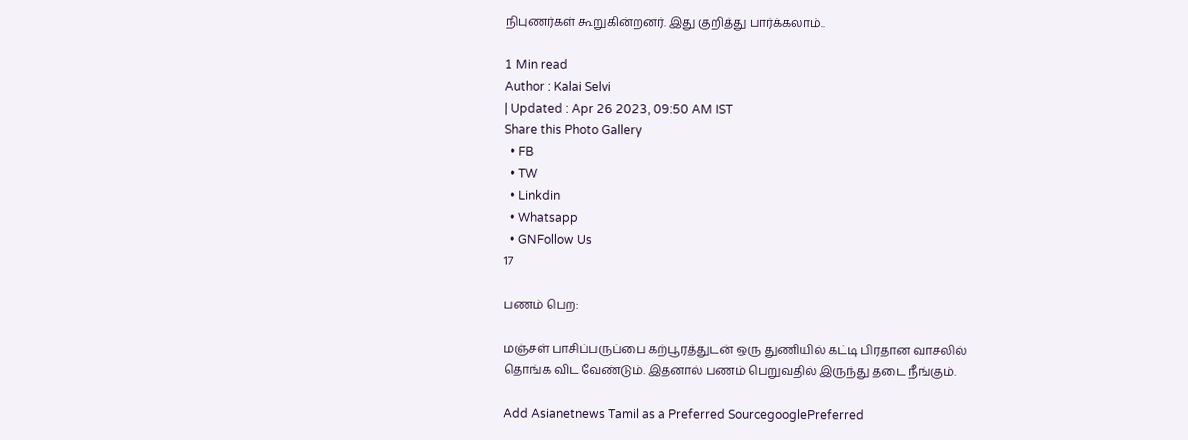நிபுணர்கள் கூறுகின்றனர். இது குறித்து பார்க்கலாம்..

1 Min read
Author : Kalai Selvi
| Updated : Apr 26 2023, 09:50 AM IST
Share this Photo Gallery
  • FB
  • TW
  • Linkdin
  • Whatsapp
  • GNFollow Us
17

பணம் பெற:

மஞ்சள் பாசிப்பருப்பை கற்பூரத்துடன் ஒரு துணியில் கட்டி பிரதான வாசலில்
தொங்க விட வேண்டும். இதனால் பணம் பெறுவதில் இருந்து தடை நீங்கும்.

Add Asianetnews Tamil as a Preferred SourcegooglePreferred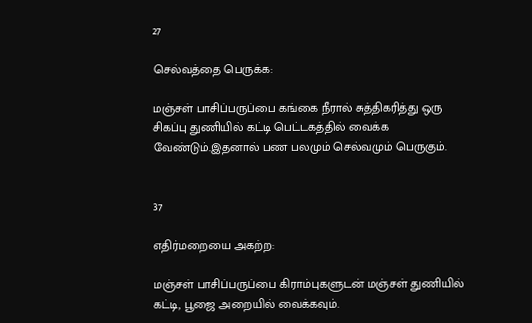27

செல்வத்தை பெருக்க:

மஞ்சள் பாசிப்பருப்பை கங்கை நீரால் சுத்திகரித்து ஒரு சிகப்பு துணியில் கட்டி பெட்டகத்தில் வைக்க வேண்டும்.இதனால் பண பலமும் செல்வமும் பெருகும்.


37

எதிர்மறையை அகற்ற:

மஞ்சள் பாசிப்பருப்பை கிராம்புகளுடன் மஞ்சள் துணியில் கட்டி, பூஜை அறையில் வைக்கவும்.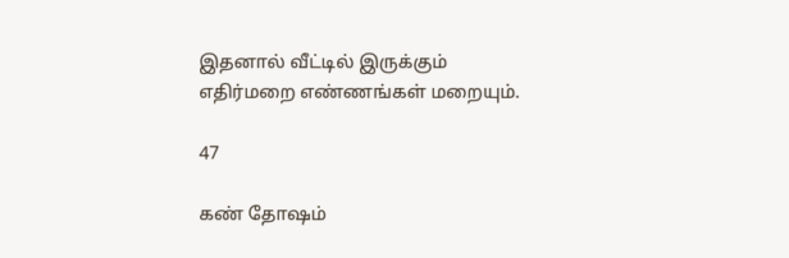இதனால் வீட்டில் இருக்கும் எதிர்மறை எண்ணங்கள் மறையும்.

47

கண் தோஷம்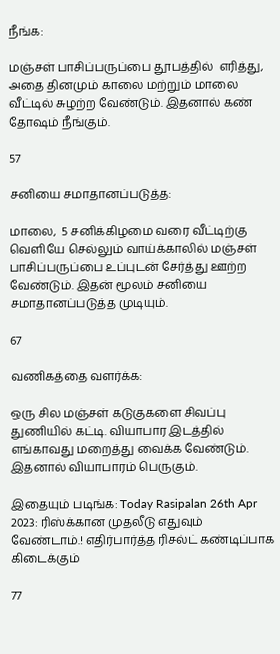நீங்க:

மஞ்சள் பாசிப்பருப்பை தூபத்தில்  எரித்து, அதை தினமும் காலை மற்றும் மாலை வீட்டில் சுழற்ற வேண்டும். இதனால் கண் தோஷம் நீங்கும்.

57

சனியை சமாதானப்படுத்த:

மாலை,  5 சனிக்கிழமை வரை வீட்டிற்கு வெளியே செல்லும் வாய்க்காலில் மஞ்சள் பாசிப்பருப்பை உப்புடன் சேர்த்து ஊற்ற வேண்டும். இதன் மூலம் சனியை சமாதானப்படுத்த முடியும்.

67

வணிகத்தை வளர்க்க:

ஒரு சில மஞ்சள் கடுகுகளை சிவப்பு துணியில் கட்டி. வியாபார இடத்தில் எங்காவது மறைத்து வைக்க வேண்டும். இதனால் வியாபாரம் பெருகும்.

இதையும் படிங்க: Today Rasipalan 26th Apr 2023: ரிஸ்க்கான முதலீடு எதுவும் வேண்டாம்.! எதிர்பார்த்த ரிசல்ட் கண்டிப்பாக கிடைக்கும்

77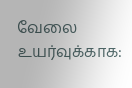வேலை உயர்வுக்காக: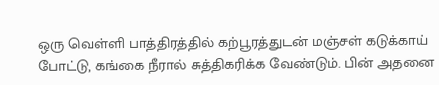ஒரு வெள்ளி பாத்திரத்தில் கற்பூரத்துடன் மஞ்சள் கடுக்காய் போட்டு, கங்கை நீரால் சுத்திகரிக்க வேண்டும். பின் அதனை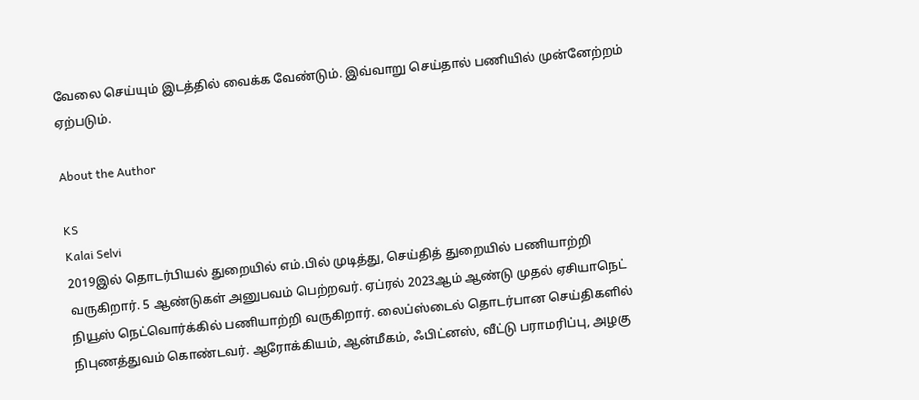வேலை செய்யும் இடத்தில் வைக்க வேண்டும். இவ்வாறு செய்தால் பணியில் முன்னேற்றம் ஏற்படும்.

About the Author

KS
Kalai Selvi
2019இல் தொடர்பியல் துறையில் எம்.பில் முடித்து, செய்தித் துறையில் பணியாற்றி வருகிறார். 5 ஆண்டுகள் அனுபவம் பெற்றவர். ஏப்ரல் 2023ஆம் ஆண்டு முதல் ஏசியாநெட் நியூஸ் நெட்வொர்க்கில் பணியாற்றி வருகிறார். லைப்ஸ்டைல் தொடர்பான செய்திகளில் நிபுணத்துவம் கொண்டவர். ஆரோக்கியம், ஆன்மீகம், ஃபிட்னஸ், வீட்டு பராமரிப்பு, அழகு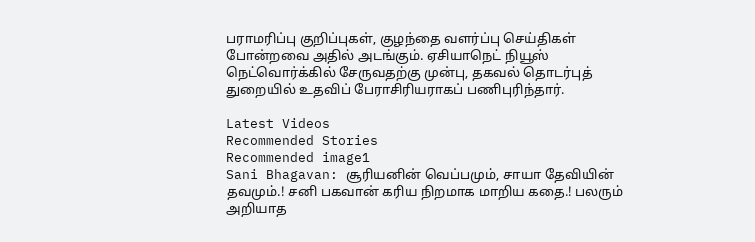பராமரிப்பு குறிப்புகள், குழந்தை வளர்ப்பு செய்திகள் போன்றவை அதில் அடங்கும். ஏசியாநெட் நியூஸ் நெட்வொர்க்கில் சேருவதற்கு முன்பு, தகவல் தொடர்புத் துறையில் உதவிப் பேராசிரியராகப் பணிபுரிந்தார்.

Latest Videos
Recommended Stories
Recommended image1
Sani Bhagavan: சூரியனின் வெப்பமும், சாயா தேவியின் தவமும்.! சனி பகவான் கரிய நிறமாக மாறிய கதை.! பலரும் அறியாத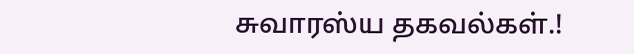சுவாரஸ்ய தகவல்கள்.!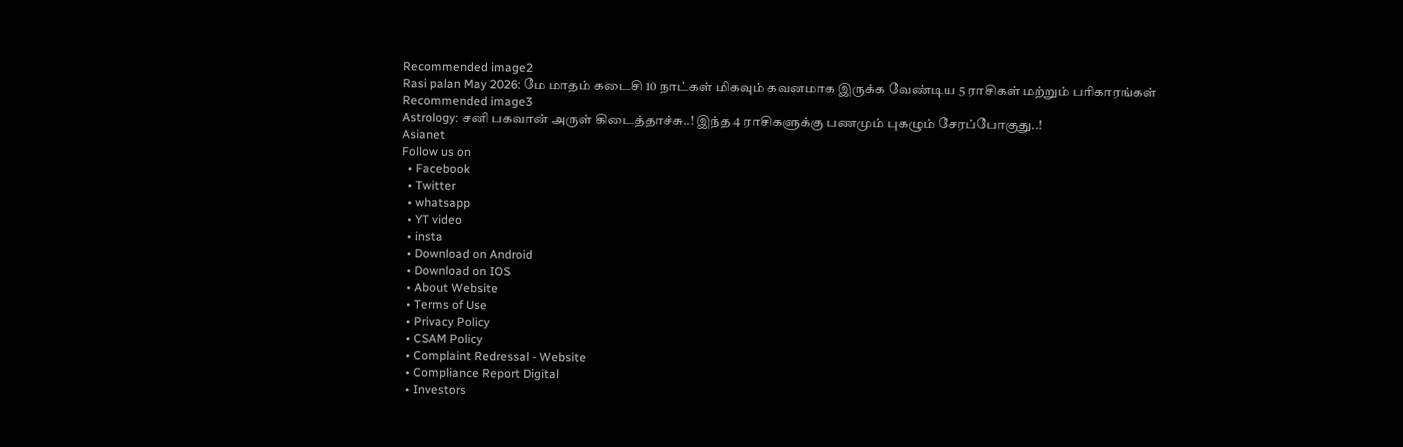Recommended image2
Rasi palan May 2026: மே மாதம் கடைசி 10 நாட்கள் மிகவும் கவனமாக இருக்க வேண்டிய 5 ராசிகள் மற்றும் பரிகாரங்கள்
Recommended image3
Astrology: சனி பகவான் அருள் கிடைத்தாச்சு..! இந்த 4 ராசிகளுக்கு பணமும் புகழும் சேரப்போகுது..!
Asianet
Follow us on
  • Facebook
  • Twitter
  • whatsapp
  • YT video
  • insta
  • Download on Android
  • Download on IOS
  • About Website
  • Terms of Use
  • Privacy Policy
  • CSAM Policy
  • Complaint Redressal - Website
  • Compliance Report Digital
  • Investors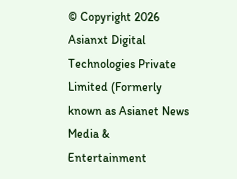© Copyright 2026 Asianxt Digital Technologies Private Limited (Formerly known as Asianet News Media & Entertainment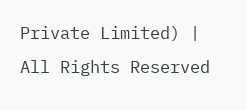Private Limited) | All Rights Reserved